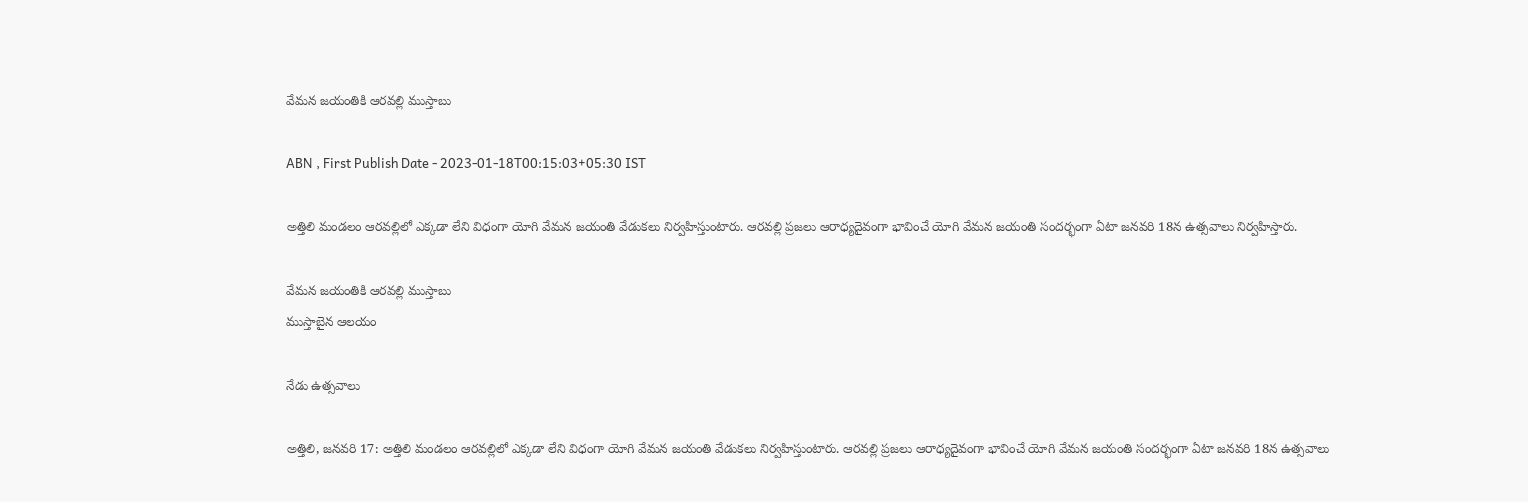వేమన జయంతికి ఆరవల్లి ముస్తాబు

ABN , First Publish Date - 2023-01-18T00:15:03+05:30 IST

అత్తిలి మండలం ఆరవల్లిలో ఎక్కడా లేని విధంగా యోగి వేమన జయంతి వేడుకలు నిర్వహిస్తుంటారు. ఆరవల్లి ప్రజలు ఆరాధ్యదైవంగా భావించే యోగి వేమన జయంతి సందర్భంగా ఏటా జనవరి 18న ఉత్సవాలు నిర్వహిస్తారు.

వేమన జయంతికి ఆరవల్లి ముస్తాబు
ముస్తాబైన ఆలయం

నేడు ఉత్సవాలు

అత్తిలి, జనవరి 17: అత్తిలి మండలం ఆరవల్లిలో ఎక్కడా లేని విధంగా యోగి వేమన జయంతి వేడుకలు నిర్వహిస్తుంటారు. ఆరవల్లి ప్రజలు ఆరాధ్యదైవంగా భావించే యోగి వేమన జయంతి సందర్భంగా ఏటా జనవరి 18న ఉత్సవాలు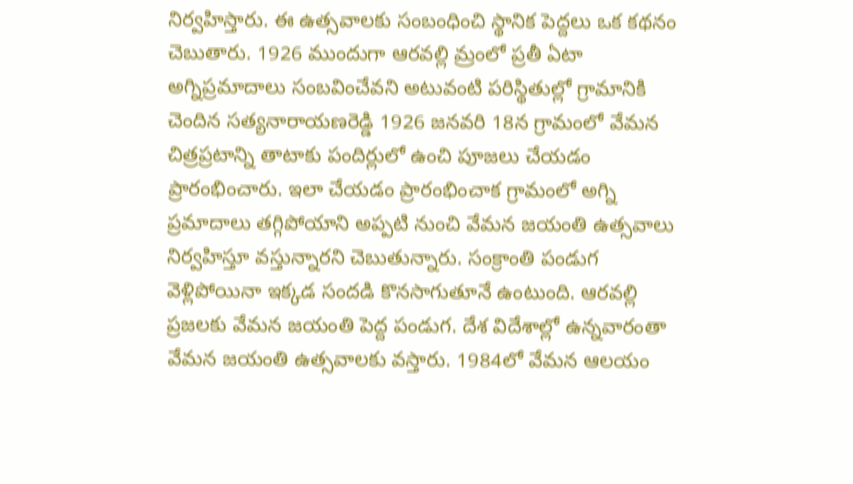నిర్వహిస్తారు. ఈ ఉత్సవాలకు సంబంధించి స్థానిక పెద్దలు ఒక కథనం చెబుతారు. 1926 ముందుగా ఆరవల్లి మ్రంలో ప్రతీ ఏటా అగ్నిప్రమాదాలు సంబవించేవని అటువంటి పరిస్థితుల్లో గ్రామానికి చెందిన సత్యనారాయణరెడ్డి 1926 జనవరి 18న గ్రామంలో వేమన చిత్రప్రటాన్ని తాటాకు పందిర్లులో ఉంచి పూజలు చేయడం ప్రారంభించారు. ఇలా చేయడం ప్రారంభించాక గ్రామంలో అగ్ని ప్రమాదాలు తగ్గిపోయాని అప్పటి నుంచి వేమన జయంతి ఉత్సవాలు నిర్వహిస్తూ వస్తున్నారని చెబుతున్నారు. సంక్రాంతి పండుగ వెళ్లిపోయినా ఇక్కడ సందడి కొనసాగుతూనే ఉంటుంది. ఆరవల్లి ప్రజలకు వేమన జయంతి పెద్ద పండుగ. దేశ విదేశాల్లో ఉన్నవారంతా వేమన జయంతి ఉత్సవాలకు వస్తారు. 1984లో వేమన ఆలయం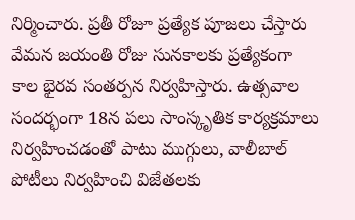నిర్మించారు. ప్రతీ రోజూ ప్రత్యేక పూజలు చేస్తారు వేమన జయంతి రోజు సునకాలకు ప్రత్యేకంగా కాల భైరవ సంతర్పన నిర్వహిస్తారు. ఉత్సవాల సందర్భంగా 18న పలు సాంస్కృతిక కార్యక్రమాలు నిర్వహించడంతో పాటు ముగ్గులు, వాలీబాల్‌ పోటీలు నిర్వహించి విజేతలకు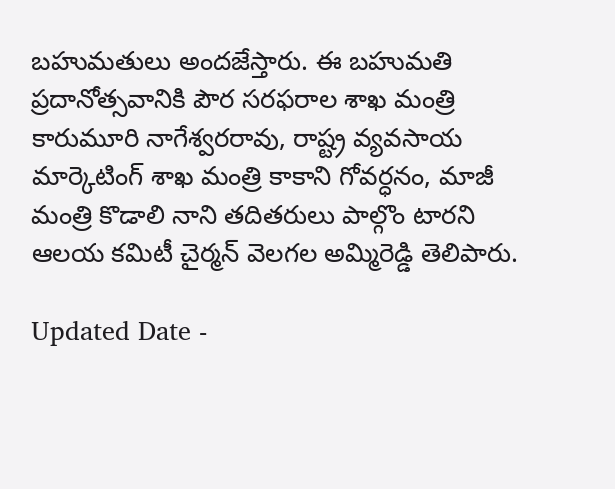బహుమతులు అందజేస్తారు. ఈ బహుమతి ప్రదానోత్సవానికి పౌర సరఫరాల శాఖ మంత్రి కారుమూరి నాగేశ్వరరావు, రాష్ట్ర వ్యవసాయ మార్కెటింగ్‌ శాఖ మంత్రి కాకాని గోవర్ధనం, మాజీ మంత్రి కొడాలి నాని తదితరులు పాల్గొం టారని ఆలయ కమిటీ చైర్మన్‌ వెలగల అమ్మిరెడ్డి తెలిపారు.

Updated Date -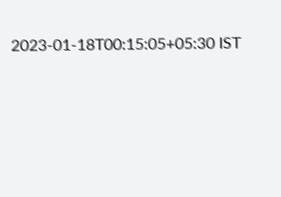2023-01-18T00:15:05+05:30 IST